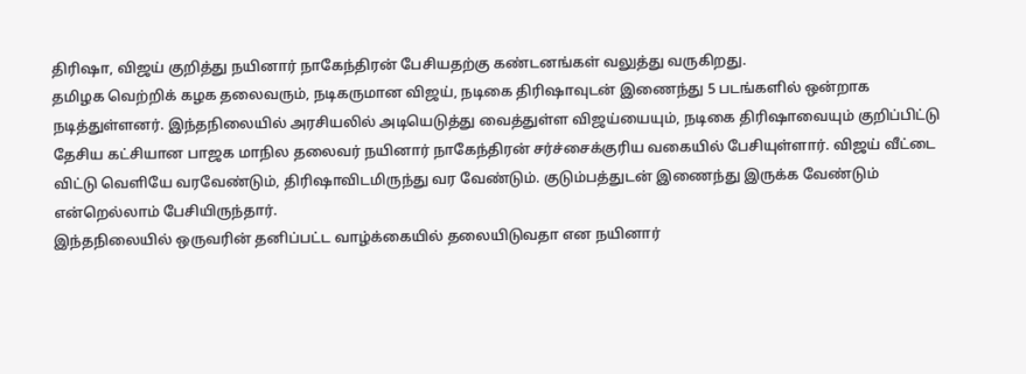திரிஷா, விஜய் குறித்து நயினார் நாகேந்திரன் பேசியதற்கு கண்டனங்கள் வலுத்து வருகிறது.
தமிழக வெற்றிக் கழக தலைவரும், நடிகருமான விஜய், நடிகை திரிஷாவுடன் இணைந்து 5 படங்களில் ஒன்றாக நடித்துள்ளனர். இந்தநிலையில் அரசியலில் அடியெடுத்து வைத்துள்ள விஜய்யையும், நடிகை திரிஷாவையும் குறிப்பிட்டு தேசிய கட்சியான பாஜக மாநில தலைவர் நயினார் நாகேந்திரன் சர்ச்சைக்குரிய வகையில் பேசியுள்ளார். விஜய் வீட்டை விட்டு வெளியே வரவேண்டும், திரிஷாவிடமிருந்து வர வேண்டும். குடும்பத்துடன் இணைந்து இருக்க வேண்டும் என்றெல்லாம் பேசியிருந்தார்.
இந்தநிலையில் ஒருவரின் தனிப்பட்ட வாழ்க்கையில் தலையிடுவதா என நயினார்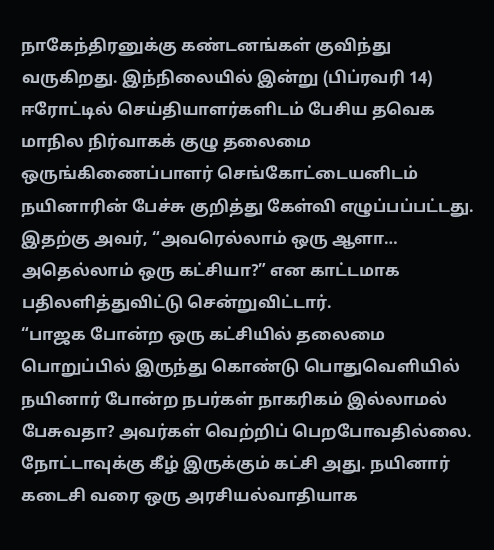நாகேந்திரனுக்கு கண்டனங்கள் குவிந்து வருகிறது. இந்நிலையில் இன்று (பிப்ரவரி 14) ஈரோட்டில் செய்தியாளர்களிடம் பேசிய தவெக மாநில நிர்வாகக் குழு தலைமை ஒருங்கிணைப்பாளர் செங்கோட்டையனிடம் நயினாரின் பேச்சு குறித்து கேள்வி எழுப்பப்பட்டது. இதற்கு அவர், “அவரெல்லாம் ஒரு ஆளா… அதெல்லாம் ஒரு கட்சியா?” என காட்டமாக பதிலளித்துவிட்டு சென்றுவிட்டார்.
“பாஜக போன்ற ஒரு கட்சியில் தலைமை பொறுப்பில் இருந்து கொண்டு பொதுவெளியில் நயினார் போன்ற நபர்கள் நாகரிகம் இல்லாமல் பேசுவதா? அவர்கள் வெற்றிப் பெறபோவதில்லை. நோட்டாவுக்கு கீழ் இருக்கும் கட்சி அது. நயினார் கடைசி வரை ஒரு அரசியல்வாதியாக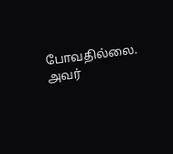போவதில்லை. அவர்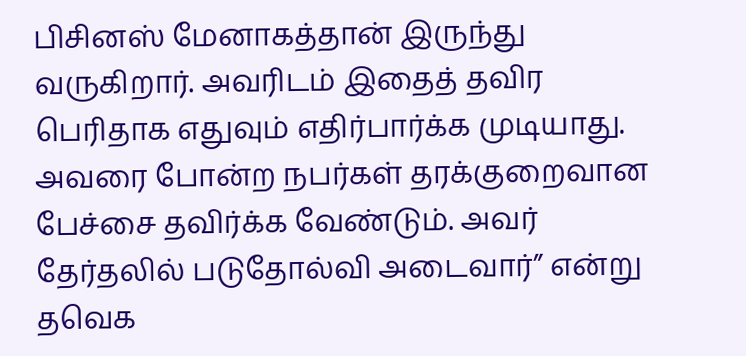பிசினஸ் மேனாகத்தான் இருந்து வருகிறார். அவரிடம் இதைத் தவிர பெரிதாக எதுவும் எதிர்பார்க்க முடியாது. அவரை போன்ற நபர்கள் தரக்குறைவான பேச்சை தவிர்க்க வேண்டும். அவர் தேர்தலில் படுதோல்வி அடைவார்” என்று தவெக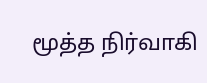மூத்த நிர்வாகி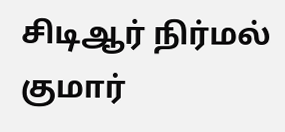சிடிஆர் நிர்மல் குமார்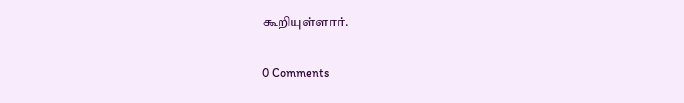கூறியுள்ளார்.

0 Comments